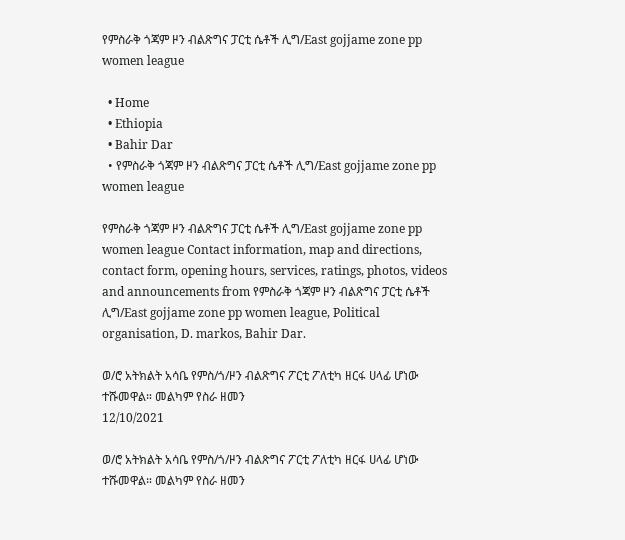የምስራቅ ጎጃም ዞን ብልጽግና ፓርቲ ሴቶች ሊግ/East gojjame zone pp women league

  • Home
  • Ethiopia
  • Bahir Dar
  • የምስራቅ ጎጃም ዞን ብልጽግና ፓርቲ ሴቶች ሊግ/East gojjame zone pp women league

የምስራቅ ጎጃም ዞን ብልጽግና ፓርቲ ሴቶች ሊግ/East gojjame zone pp women league Contact information, map and directions, contact form, opening hours, services, ratings, photos, videos and announcements from የምስራቅ ጎጃም ዞን ብልጽግና ፓርቲ ሴቶች ሊግ/East gojjame zone pp women league, Political organisation, D. markos, Bahir Dar.

ወ/ሮ አትክልት አሳቤ የምስ/ጎ/ዞን ብልጽግና ፖርቲ ፖለቲካ ዘርፋ ሀላፊ ሆነው ተሹመዋል። መልካም የስራ ዘመን
12/10/2021

ወ/ሮ አትክልት አሳቤ የምስ/ጎ/ዞን ብልጽግና ፖርቲ ፖለቲካ ዘርፋ ሀላፊ ሆነው ተሹመዋል። መልካም የስራ ዘመን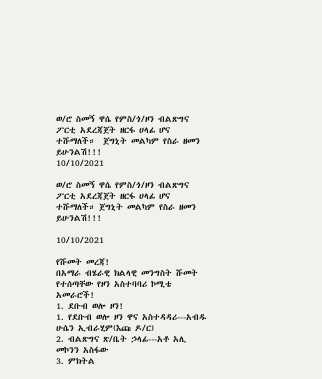ወ/ሮ ስመኝ ዋሴ የምስ/ጎ/ዞን ብልጽግና ፖርቲ አደረጃጀት ዘርፋ ሀላፊ ሆና ተሹማለች።  ጀግኒት መልካም የስራ ዘመን ይሁንልሽ!!!
10/10/2021

ወ/ሮ ስመኝ ዋሴ የምስ/ጎ/ዞን ብልጽግና ፖርቲ አደረጃጀት ዘርፋ ሀላፊ ሆና ተሹማለች። ጀግኒት መልካም የስራ ዘመን ይሁንልሽ!!!

10/10/2021

የሹመት መረጃ!
በአማራ ብሄራዊ ክልላዊ መንግስት ሹመት የተሰጣቸው የዞን አስተባባሪ ኮሚቴ
አመራሮች!
1. ደቡብ ወሎ ዞን!
1. የደቡብ ወሎ ዞን ዋና አስተዳዳሪ---አብዱ ሁሴን ኢብራሂም(እጩ ዶ/ር)
2. ብልጽግና ጽ/ቤት ኃላፊ---አቶ አሊ መኮንን አስፋው
3. ምክትል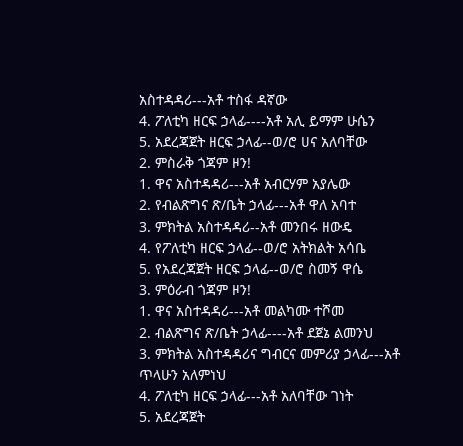አስተዳዳሪ---አቶ ተስፋ ዳኛው
4. ፖለቲካ ዘርፍ ኃላፊ----አቶ አሊ ይማም ሁሴን
5. አደረጃጀት ዘርፍ ኃላፊ--ወ/ሮ ሀና አለባቸው
2. ምስራቅ ጎጃም ዞን!
1. ዋና አስተዳዳሪ---አቶ አብርሃም አያሌው
2. የብልጽግና ጽ/ቤት ኃላፊ---አቶ ዋለ አባተ
3. ምክትል አስተዳዳሪ--አቶ መንበሩ ዘውዴ
4. የፖለቲካ ዘርፍ ኃላፊ--ወ/ሮ አትክልት አሳቤ
5. የአደረጃጀት ዘርፍ ኃላፊ--ወ/ሮ ስመኝ ዋሴ
3. ምዕራብ ጎጃም ዞን!
1. ዋና አስተዳዳሪ---አቶ መልካሙ ተሾመ
2. ብልጽግና ጽ/ቤት ኃላፊ----አቶ ደጀኔ ልመንህ
3. ምክትል አስተዳዳሪና ግብርና መምሪያ ኃላፊ---አቶ ጥላሁን አለምነህ
4. ፖለቲካ ዘርፍ ኃላፊ---አቶ አለባቸው ገነት
5. አደረጃጀት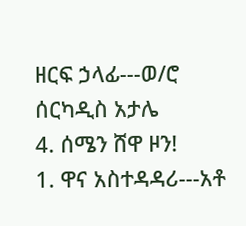ዘርፍ ኃላፊ---ወ/ሮ ሰርካዲስ አታሌ
4. ሰሜን ሸዋ ዞን!
1. ዋና አስተዳዳሪ---አቶ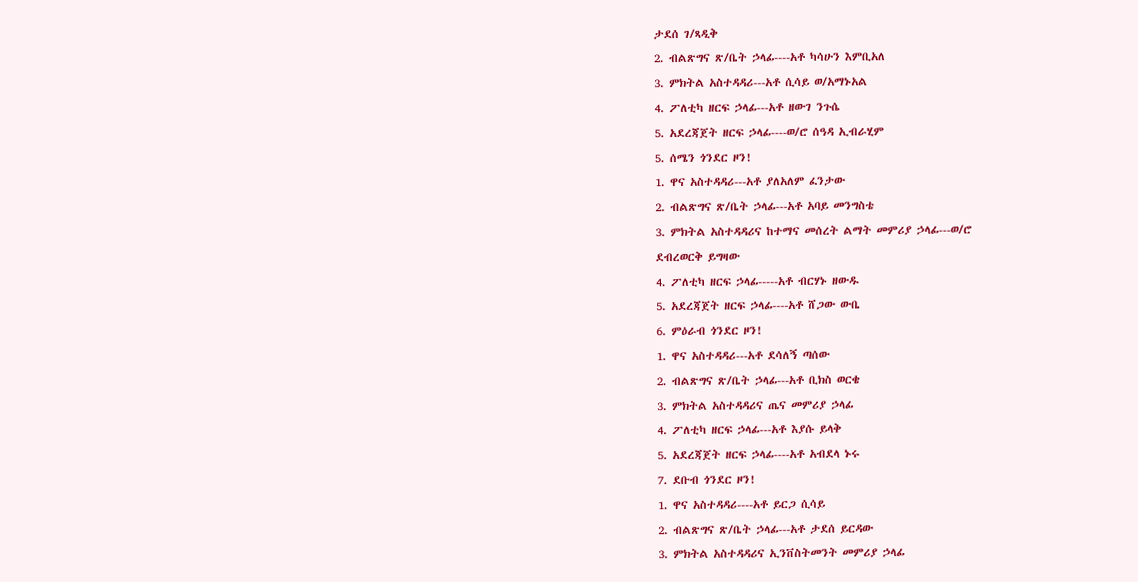ታደሰ ገ/ጻዲቅ
2. ብልጽግና ጽ/ቤት ኃላፊ----አቶ ካሳሁን እምቢአለ
3. ምክትል አስተዳዳሪ---አቶ ሲሳይ ወ/አማኑአል
4. ፖለቲካ ዘርፍ ኃላፊ---አቶ ዘውገ ንጉሴ
5. አደረጃጀት ዘርፍ ኃላፊ----ወ/ሮ ሰዓዳ ኢብራሂም
5. ሰሜን ጎንደር ዞን!
1. ዋና አስተዳዳሪ---አቶ ያለአለም ፈንታው
2. ብልጽግና ጽ/ቤት ኃላፊ---አቶ አባይ መንግስቴ
3. ምክትል አስተዳዳሪና ከተማና መሰረት ልማት መምሪያ ኃላፊ---ወ/ሮ
ደብረወርቅ ይግዛው
4. ፖለቲካ ዘርፍ ኃላፊ-----አቶ ብርሃኑ ዘውዱ
5. አደረጃጀት ዘርፍ ኃላፊ----አቶ ሸጋው ውቤ
6. ምዕራብ ጎንደር ዞን!
1. ዋና አስተዳዳሪ---አቶ ደሳለኝ ጣሰው
2. ብልጽግና ጽ/ቤት ኃላፊ---አቶ ቢክስ ወርቄ
3. ምክትል አስተዳዳሪና ጤና መምሪያ ኃላፊ
4. ፖለቲካ ዘርፍ ኃላፊ---አቶ እያሱ ይላቅ
5. አደረጃጀት ዘርፍ ኃላፊ----አቶ አብደላ ኑሩ
7. ደቡብ ጎንደር ዞን!
1. ዋና አስተዳዳሪ----አቶ ይርጋ ሲሳይ
2. ብልጽግና ጽ/ቤት ኃላፊ---አቶ ታደሰ ይርዳው
3. ምክትል አስተዳዳሪና ኢንቨስትመንት መምሪያ ኃላፊ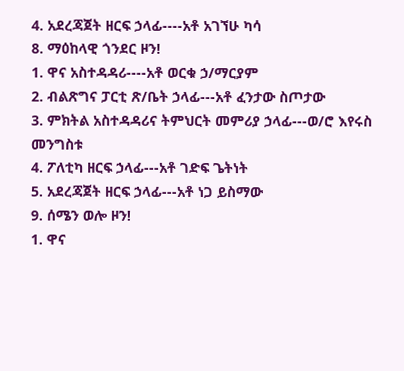4. አደረጃጀት ዘርፍ ኃላፊ----አቶ አገኘሁ ካሳ
8. ማዕከላዊ ጎንደር ዞን!
1. ዋና አስተዳዳሪ----አቶ ወርቁ ኃ/ማርያም
2. ብልጽግና ፓርቲ ጽ/ቤት ኃላፊ---አቶ ፈንታው ስጦታው
3. ምክትል አስተዳዳሪና ትምህርት መምሪያ ኃላፊ---ወ/ሮ እየሩስ
መንግስቱ
4. ፖለቲካ ዘርፍ ኃላፊ---አቶ ገድፍ ጌትነት
5. አደረጃጀት ዘርፍ ኃላፊ---አቶ ነጋ ይስማው
9. ሰሜን ወሎ ዞን!
1. ዋና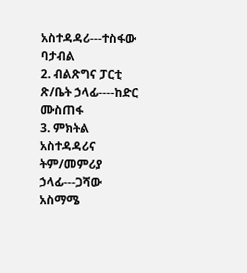አስተዳዳሪ---ተስፋው ባታብል
2. ብልጽግና ፓርቲ ጽ/ቤት ኃላፊ----ከድር ሙስጠፋ
3. ምክትል አስተዳዳሪና ትም/መምሪያ ኃላፊ---ጋሻው አስማሜ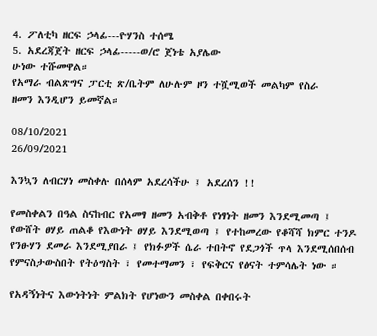4. ፖለቲካ ዘርፍ ኃላፊ---ዮሃንስ ተሰሜ
5. አደረጃጀት ዘርፍ ኃላፊ-----ወ/ሮ ጀነቴ አያሌው
ሁነው ተሹመዋል።
የአማራ ብልጽግና ፓርቲ ጽ/ቤትም ለሁሉም ዞን ተሿሚወች መልካም የስራ
ዘመን እንዲሆን ይመኛል።

08/10/2021
26/09/2021

እንኳን ለብርሃነ መስቀሉ በሰላም አደረሳችሁ ፤ አደረሰን !!

የመስቀልን በዓል ስናከብር የአመፃ ዘመን አብቅቶ የነፃነት ዘመን እንደሚመጣ ፤ የውሸት ፀሃይ ጠልቆ የእውነት ፀሃይ እንደሚወጣ ፤ የተከመረው የቆሻሻ ክምር ተንዶ የንፁሃን ደመራ እንደሚያበራ ፤ የክፉዎች ሴራ ተበትኖ የደጋጎች ጥላ እንደሚሰበሰብ የምናስታውስበት የትዕግስት ፣ የመተማመን ፣ የፍቅርና የፅናት ተምሳሌት ነው ።

የአዳኝነትና እውነትነት ምልክት የሆነውን መስቀል በቀበሩት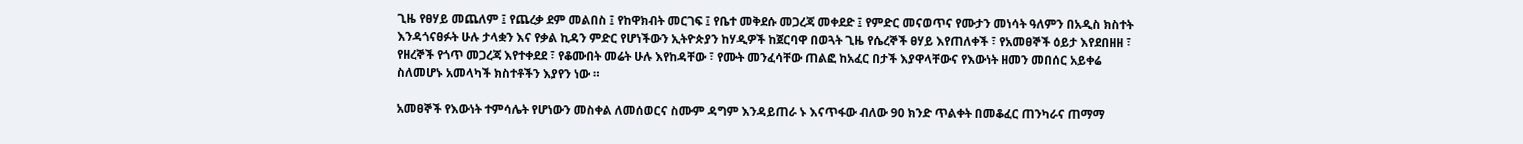ጊዜ የፀሃይ መጨለም ፤ የጨረቃ ደም መልበስ ፤ የከዋክብት መርገፍ ፤ የቤተ መቅደሱ መጋረጃ መቀደድ ፤ የምድር መናወጥና የሙታን መነሳት ዓለምን በአዲስ ክስተት እንዳጎናፀፉት ሁሉ ታላቋን እና የቃል ኪዳን ምድር የሆነችውን ኢትዮጵያን ከሃዲዎች ከጀርባዋ በወጓት ጊዜ የሴረኞች ፀሃይ እየጠለቀች ፣ የአመፀኞች ዕይታ እየደበዘዘ ፣ የዘረኞች የጎጥ መጋረጃ እየተቀደደ ፣ የቆሙበት መሬት ሁሉ እየከዳቸው ፣ የሙት መንፈሳቸው ጠልፎ ከአፈር በታች እያዋላቸውና የእውነት ዘመን መበሰር አይቀሬ ስለመሆኑ አመላካች ክስተቶችን እያየን ነው ።

አመፀኞች የእውነት ተምሳሌት የሆነውን መስቀል ለመሰወርና ስሙም ዳግም እንዳይጠራ ኑ እናጥፋው ብለው 90 ክንድ ጥልቀት በመቆፈር ጠንካራና ጠማማ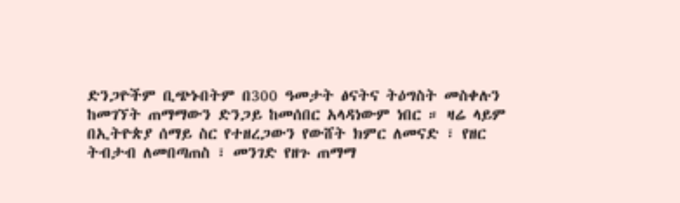ድንጋዮችም ቢጭኑበትም በ300 ዓመታት ፅናትና ትዕግስት መስቀሉን ከመገኘት ጠማማውን ድንጋይ ከመሰበር አላዳነውም ነበር ። ዛሬ ላይም በኢትዮጵያ ሰማይ ስር የተዘረጋውን የውሸት ክምር ለመናድ ፣ የዘር ትብታብ ለመበጣጠስ ፣ መንገድ የዘጉ ጠማማ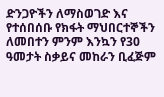ድንጋዮችን ለማስወገድ እና የተሰበሰቡ የክፋት ማህበርተኞችን ለመበተን ምንም እንኳን የ30 ዓመታት ስቃይና መከራን ቢፈጅም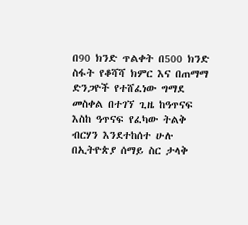በ90 ክንድ ጥልቀት በ500 ክንድ ስፋት የቆሻሻ ክምር እና በጠማማ ድንጋዮች የተሸፈነው ግማደ መስቀል በተገኘ ጊዜ ከዓጥናፍ እስከ ዓጥናፍ የፈካው ትልቅ ብርሃን እንደተከሰተ ሁሉ በኢትዮጵያ ሰማይ ስር ታላቅ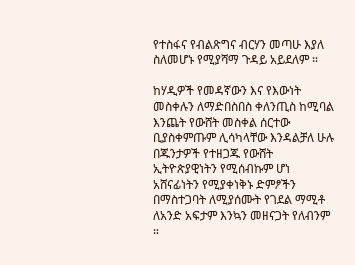የተስፋና የብልጽግና ብርሃን መጣሁ እያለ ስለመሆኑ የሚያሻማ ጉዳይ አይደለም ።

ከሃዲዎች የመዳኛውን እና የእውነት መስቀሉን ለማድበስበስ ቀለንጢስ ከሚባል እንጨት የውሸት መስቀል ሰርተው ቢያስቀምጡም ሊሳካላቸው እንዳልቻለ ሁሉ በጁንታዎች የተዘጋጁ የውሸት ኢትዮጵያዊነትን የሚሰብኩም ሆነ አሸናፊነትን የሚያቀነቅኑ ድምፆችን በማስተጋባት ለሚያሰሙት የገደል ማሚቶ ለአንድ አፍታም እንኳን መዘናጋት የለብንም ።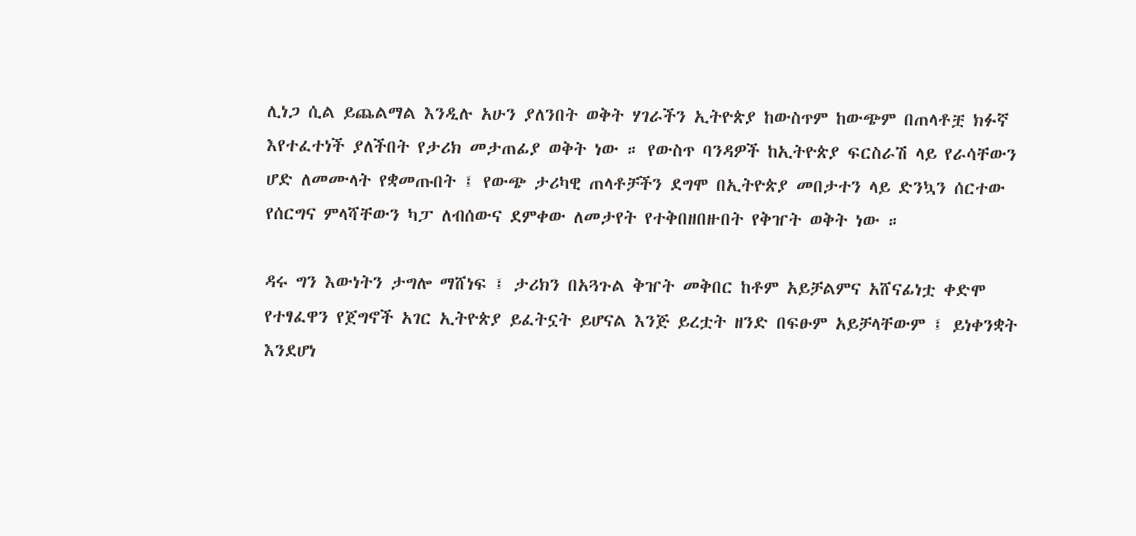ሊነጋ ሲል ይጨልማል እንዲሉ አሁን ያለንበት ወቅት ሃገራችን ኢትዮጵያ ከውስጥም ከውጭም በጠላቶቿ ክፉኛ እየተፈተነች ያለችበት የታሪክ መታጠፊያ ወቅት ነው ። የውስጥ ባንዳዎች ከኢትዮጵያ ፍርስራሽ ላይ የራሳቸውን ሆድ ለመሙላት የቋመጡበት ፤ የውጭ ታሪካዊ ጠላቶቻችን ደግሞ በኢትዮጵያ መበታተን ላይ ድንኳን ሰርተው የሰርግና ምላሻቸውን ካፓ ለብሰውና ደምቀው ለመታየት የተቅበዘበዙበት የቅዠት ወቅት ነው ።

ዳሩ ግን እውነትን ታግሎ ማሸነፍ ፤ ታሪክን በአጓጉል ቅዠት መቅበር ከቶም አይቻልምና አሸናፊነቷ ቀድሞ የተፃፈዋን የጀግኖች አገር ኢትዮጵያ ይፈትኗት ይሆናል እንጅ ይረቷት ዘንድ በፍፁም አይቻላቸውም ፤ ይነቀንቋት እንደሆነ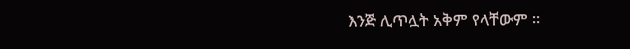እንጅ ሊጥሏት አቅም የላቸውም ።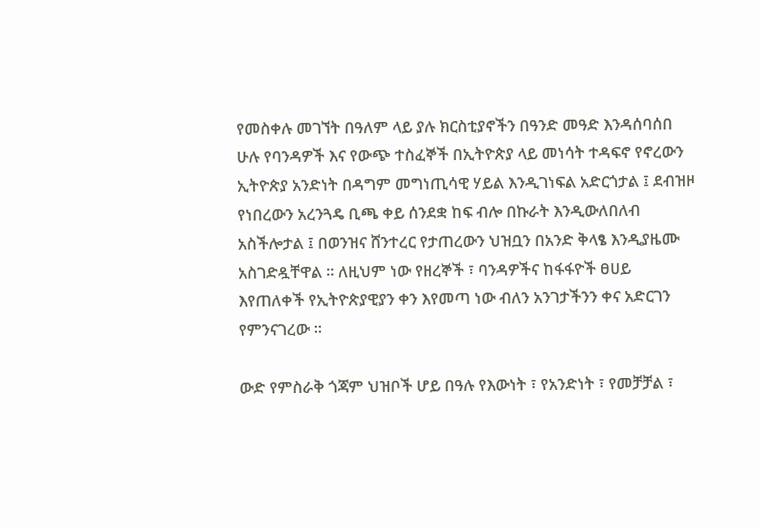የመስቀሉ መገኘት በዓለም ላይ ያሉ ክርስቲያኖችን በዓንድ መዓድ እንዳሰባሰበ ሁሉ የባንዳዎች እና የውጭ ተስፈኞች በኢትዮጵያ ላይ መነሳት ተዳፍኖ የኖረውን ኢትዮጵያ አንድነት በዳግም መግነጢሳዊ ሃይል እንዲገነፍል አድርጎታል ፤ ደብዝዞ የነበረውን አረንጓዴ ቢጫ ቀይ ሰንደቋ ከፍ ብሎ በኩራት እንዲውለበለብ አስችሎታል ፤ በወንዝና ሸንተረር የታጠረውን ህዝቧን በአንድ ቅላፄ እንዲያዜሙ አስገድዷቸዋል ። ለዚህም ነው የዘረኞች ፣ ባንዳዎችና ከፋፋዮች ፀሀይ እየጠለቀች የኢትዮጵያዊያን ቀን እየመጣ ነው ብለን አንገታችንን ቀና አድርገን የምንናገረው ።

ውድ የምስራቅ ጎጃም ህዝቦች ሆይ በዓሉ የእውነት ፣ የአንድነት ፣ የመቻቻል ፣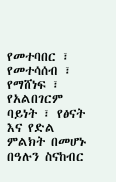የመተባበር ፣ የመተሳሰብ ፣ የማሸነፍ ፣ የአልበገርም ባይነት ፣ የፅናት እና የድል ምልክት በመሆኑ በዓሉን ስናከብር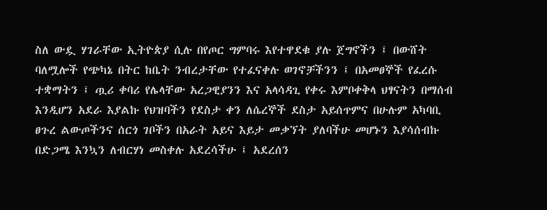ስለ ውዷ ሃገራቸው ኢትዮጵያ ሲሉ በየጦር ግምባሩ እየተዋደቁ ያሉ ጀግኖችን ፤ በውሸት ባለሟሎች የጭካኔ በትር ከቤት ንብረታቸው የተፈናቀሉ ወገኖቻችንን ፤ በአመፀኞች የፈረሱ ተቋማትን ፤ ጧሪ ቀባሪ የሌላቸው አረጋዊያንን እና አላሳዳጊ የቀሩ እምቦቀቅላ ህፃናትን በማሰብ እንዲሆን አደራ እያልኩ የህዝባችን የደስታ ቀን ለሴረኞች ደስታ አይሰጥምና በሁሉም አካባቢ ፀጉረ ልውጦችንና ሰርጎ ገቦችን በአራት አይና እይታ መቃኘት ያለባችሁ መሆኑን እያሳሰብኩ በድጋሜ እንኳን ለብርሃነ መስቀሉ አደረሳችሁ ፤ አደረሰን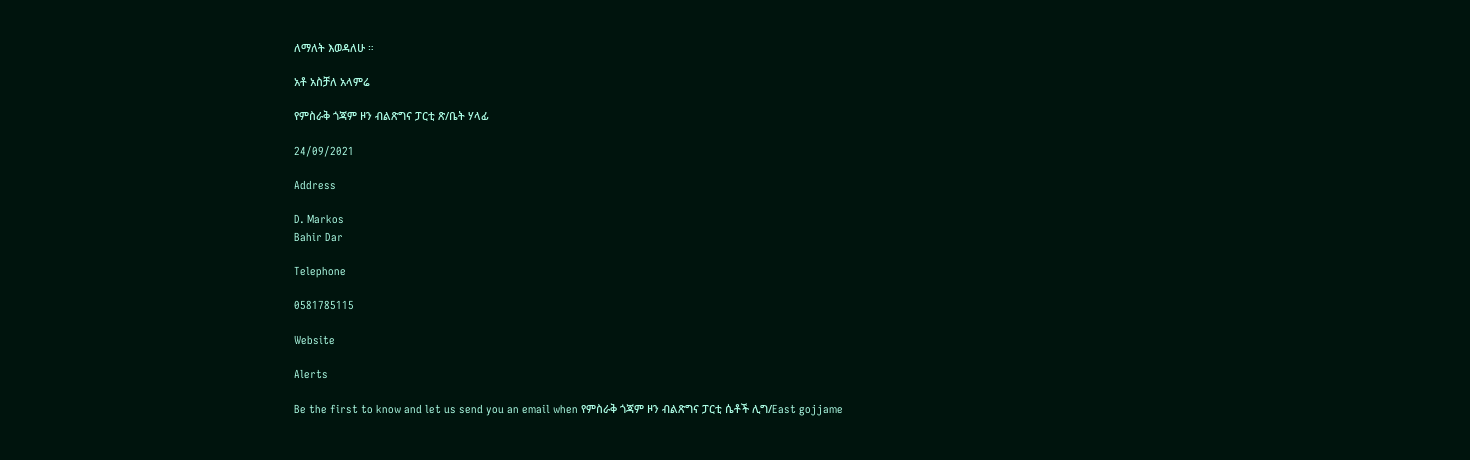ለማለት እወዳለሁ ።

አቶ አስቻለ አላምሬ

የምስራቅ ጎጃም ዞን ብልጽግና ፓርቲ ጽ/ቤት ሃላፊ

24/09/2021

Address

D. Markos
Bahir Dar

Telephone

0581785115

Website

Alerts

Be the first to know and let us send you an email when የምስራቅ ጎጃም ዞን ብልጽግና ፓርቲ ሴቶች ሊግ/East gojjame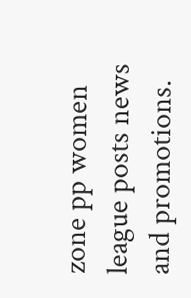zone pp women league posts news and promotions.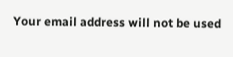Your email address will not be used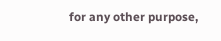for any other purpose,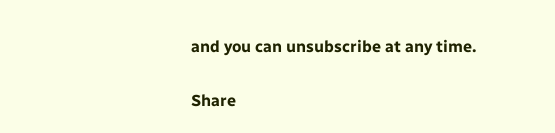and you can unsubscribe at any time.

Share